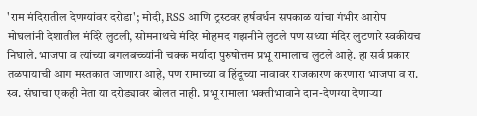'राम मंदिरातील देणग्यांवर दरोडा'; मोदी, RSS आणि ट्रस्टवर हर्षवर्धन सपकाळ यांचा गंभीर आरोप
मोघलांनी देशातील मंदिरे लुटली, सोमनाथचे मंदिर मोहमद गझनीने लुटले पण सध्या मंदिर लुटणारे स्वकीयच निघाले. भाजपा व त्यांच्या बगलबच्च्यांनी चक्क मर्यादा पुरुषोत्तम प्रभू रामालाच लुटले आहे. हा सर्व प्रकार तळपायाची आग मस्तकात जाणारा आहे, पण रामाच्या व हिंदूच्या नावावर राजकारण करणारा भाजपा व रा. स्व. संघाचा एकही नेता या दरोड्यावर बोलत नाही. प्रभू रामाला भक्तीभावाने दान-देणग्या देणाऱ्या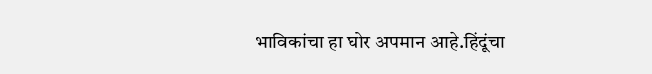भाविकांचा हा घोर अपमान आहे.हिंदूंचा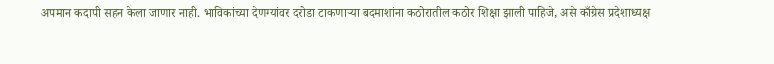अपमान कदापी सहन केला जाणार नाही. भाविकांच्या देणग्यांवर दरोडा टाकणाऱ्या बदमाशांना कठोरातील कठोर शिक्षा झाली पाहिजे, असे काँग्रेस प्रदेशाध्यक्ष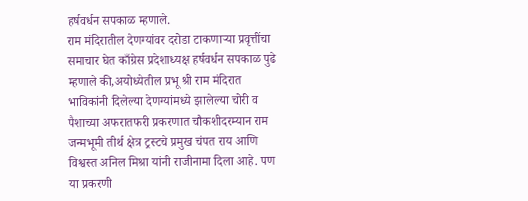हर्षवर्धन सपकाळ म्हणाले.
राम मंदिरातील देणग्यांवर दरोडा टाकणाऱ्या प्रवृत्तींचा समाचार घेत काँग्रेस प्रदेशाध्यक्ष हर्षवर्धन सपकाळ पुढे म्हणाले की,अयोध्येतील प्रभू श्री राम मंदिरात भाविकांनी दिलेल्या देणग्यांमध्ये झालेल्या चोरी व पैशाच्या अफरातफरी प्रकरणात चौकशीदरम्यान राम जन्मभूमी तीर्थ क्षेत्र ट्रस्टचे प्रमुख चंपत राय आणि विश्वस्त अनिल मिश्रा यांनी राजीनामा दिला आहे. पण या प्रकरणी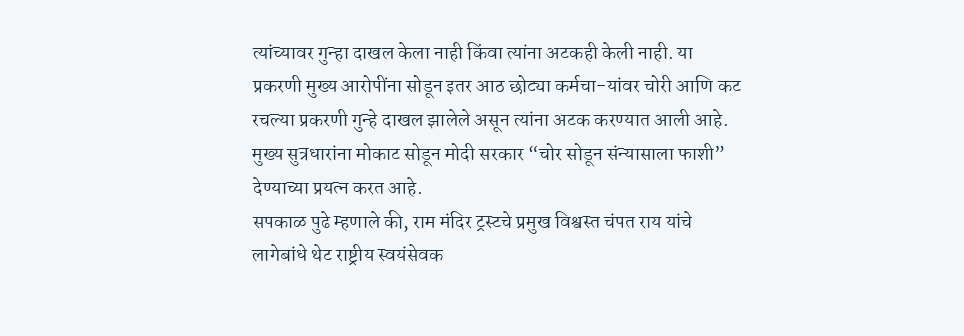त्यांच्यावर गुन्हा दाखल केला नाही किंवा त्यांना अटकही केली नाही. या प्रकरणी मुख्य आरोपींना सोडून इतर आठ छोट्या कर्मचा-यांवर चोरी आणि कट रचल्या प्रकरणी गुन्हे दाखल झालेले असून त्यांना अटक करण्यात आली आहे. मुख्य सुत्रधारांना मोकाट सोडून मोदी सरकार “चोर सोडून संन्यासाला फाशी” देण्याच्या प्रयत्न करत आहे.
सपकाळ पुढे म्हणाले की, राम मंदिर ट्रस्टचे प्रमुख विश्वस्त चंपत राय यांचे लागेबांधे थेट राष्ट्रीय स्वयंसेवक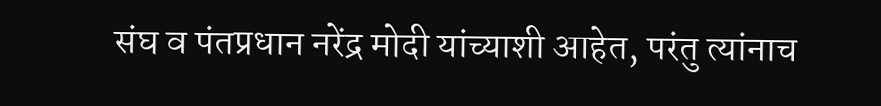संघ व पंतप्रधान नरेंद्र मोदी यांच्याशी आहेत, परंतु त्यांनाच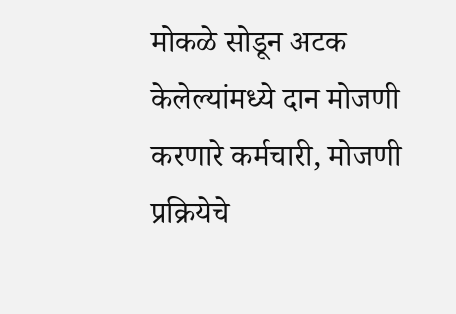मोकळे सोडून अटक केलेल्यांमध्ये दान मोजणी करणारे कर्मचारी, मोजणी प्रक्रियेचे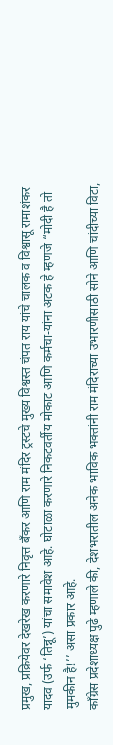प्रमुख, प्रक्रियेवर देखरेख करणारे निवृत्त बँकर आणि राम मंदिर ट्रस्टचे मुख्य विश्वस्त चंपत राय यांचे चालक व विश्वासू रामाशंकर यादव (उर्फ ‘तिन्नू’) यांचा समावेश आहे. घोटाळा करणारे निकटवर्तीय मोकाट आणि कर्मचा-यांना अटक हे म्हणजे “मोदी है तो मुमकीन है!’’ असा प्रकार आहे.
काँग्रेस प्रदेशाध्यक्ष पुढे म्हणाले की, देशभरातील अनेक भाविक भक्तांनी राम मंदिराच्या उभारणीसाठी सोने आणि चांदीच्या विटा,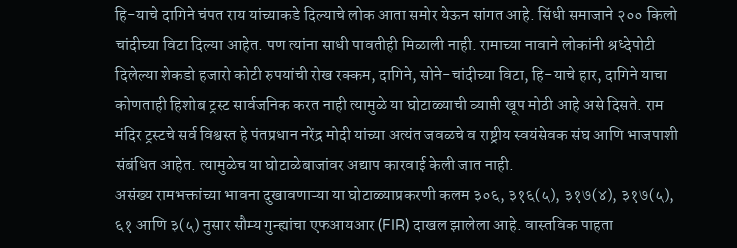हि-याचे दागिने चंपत राय यांच्याकडे दिल्याचे लोक आता समोर येऊन सांगत आहे. सिंधी समाजाने २०० किलो चांदीच्या विटा दिल्या आहेत. पण त्यांना साधी पावतीही मिळाली नाही. रामाच्या नावाने लोकांनी श्रध्देपोटी दिलेल्या शेकडो हजारो कोटी रुपयांची रोख रक्कम, दागिने, सोने-चांदीच्या विटा, हि-याचे हार, दागिने याचा कोणताही हिशोब ट्रस्ट सार्वजनिक करत नाही त्यामुळे या घोटाळ्याची व्याप्ती खूप मोठी आहे असे दिसते. राम मंदिर ट्रस्टचे सर्व विश्वस्त हे पंतप्रधान नरेंद्र मोदी यांच्या अत्यंत जवळचे व राष्ट्रीय स्वयंसेवक संघ आणि भाजपाशी संबंधित आहेत. त्यामुळेच या घोटाळेबाजांवर अद्याप कारवाई केली जात नाही.
असंख्य रामभक्तांच्या भावना दुखावणाऱ्या या घोटाळ्याप्रकरणी कलम ३०६, ३१६(५), ३१७(४), ३१७(५), ६१ आणि ३(५) नुसार सौम्य गुन्ह्यांचा एफआयआर (FIR) दाखल झालेला आहे. वास्तविक पाहता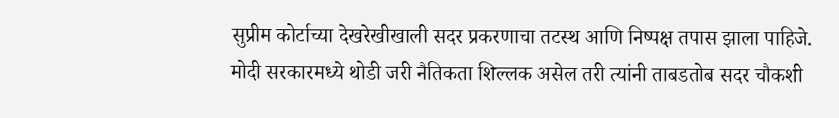सुप्रीम कोर्टाच्या देखरेखीखाली सदर प्रकरणाचा तटस्थ आणि निष्पक्ष तपास झाला पाहिजे. मोदी सरकारमध्ये थोडी जरी नैतिकता शिल्लक असेल तरी त्यांनी ताबडतोब सदर चौकशी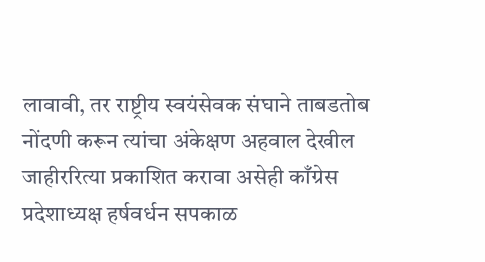लावावी, तर राष्ट्रीय स्वयंसेवक संघाने ताबडतोब नोंदणी करून त्यांचा अंकेक्षण अहवाल देखील जाहीररित्या प्रकाशित करावा असेही काँग्रेस प्रदेशाध्यक्ष हर्षवर्धन सपकाळ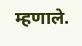म्हणाले.